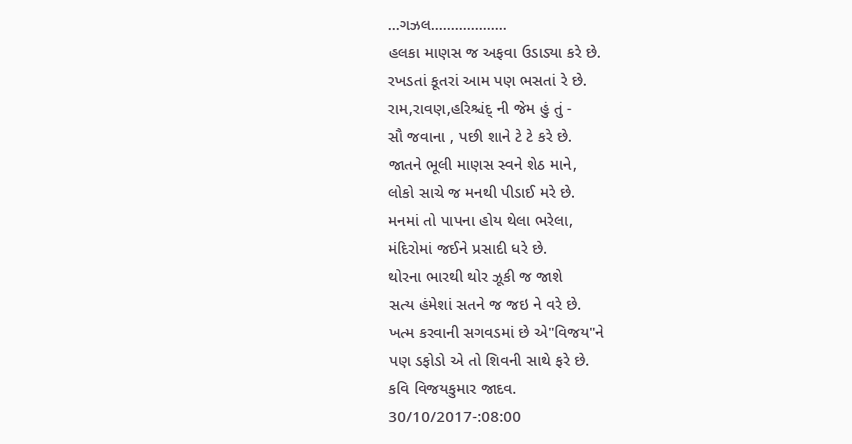...ગઝલ...................
હલકા માણસ જ અફવા ઉડાડ્યા કરે છે.
રખડતાં કૂતરાં આમ પણ ભસતાં રે છે.
રામ,રાવણ,હરિશ્ચંદ્ ની જેમ હું તું -
સૌ જવાના , પછી શાને ટે ટે કરે છે.
જાતને ભૂલી માણસ સ્વને શેઠ માને,
લોકો સાચે જ મનથી પીડાઈ મરે છે.
મનમાં તો પાપના હોય થેલા ભરેલા,
મંદિરોમાં જઈને પ્રસાદી ધરે છે.
થોરના ભારથી થોર ઝૂકી જ જાશે
સત્ય હંમેશાં સતને જ જઇ ને વરે છે.
ખત્મ કરવાની સગવડમાં છે એ"વિજય"ને
પણ ડફોડો એ તો શિવની સાથે ફરે છે.
કવિ વિજયકુમાર જાદવ.
30/10/2017-:08:00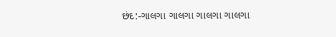છંદ:-ગાલગા ગાલગા ગાલગા ગાલગા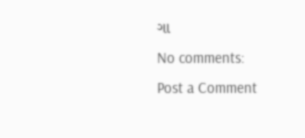ગા
No comments:
Post a Comment